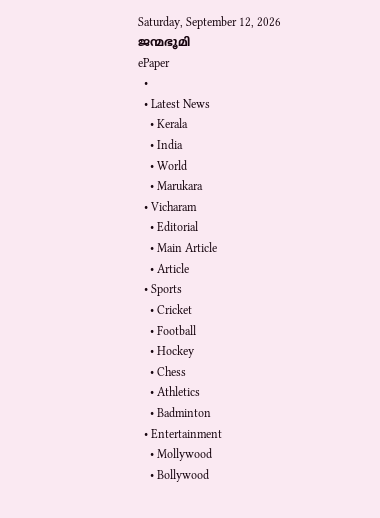Saturday, September 12, 2026
ജന്മഭൂമി
ePaper
  •
  • Latest News
    • Kerala
    • India
    • World
    • Marukara
  • Vicharam
    • Editorial
    • Main Article
    • Article
  • Sports
    • Cricket
    • Football
    • Hockey
    • Chess
    • Athletics
    • Badminton
  • Entertainment
    • Mollywood
    • Bollywood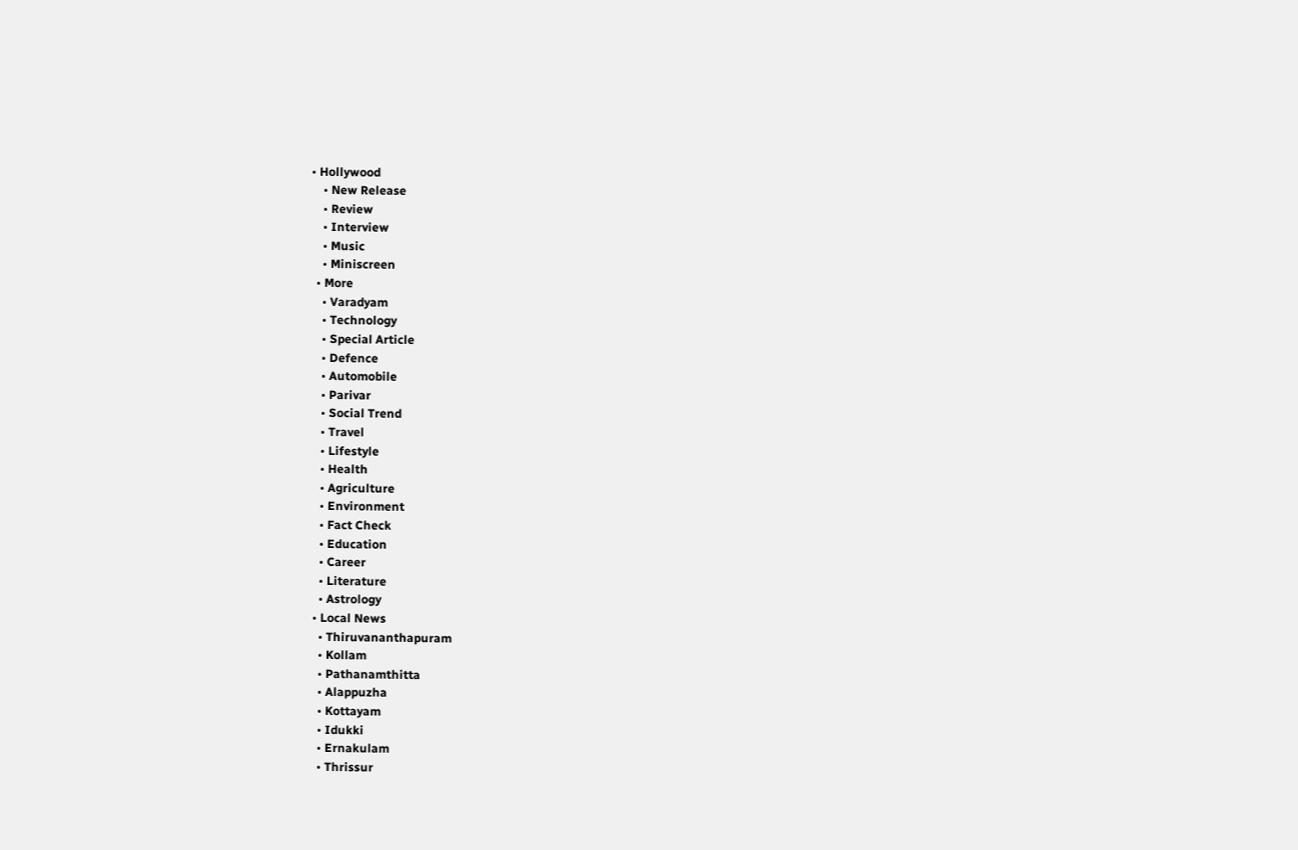• Hollywood
    • New Release
    • Review
    • Interview
    • Music
    • Miniscreen
  • More
    • Varadyam
    • Technology
    • Special Article
    • Defence
    • Automobile
    • Parivar
    • Social Trend
    • Travel
    • Lifestyle
    • Health
    • Agriculture
    • Environment
    • Fact Check
    • Education
    • Career
    • Literature
    • Astrology
  • Local News
    • Thiruvananthapuram
    • Kollam
    • Pathanamthitta
    • Alappuzha
    • Kottayam
    • Idukki
    • Ernakulam
    • Thrissur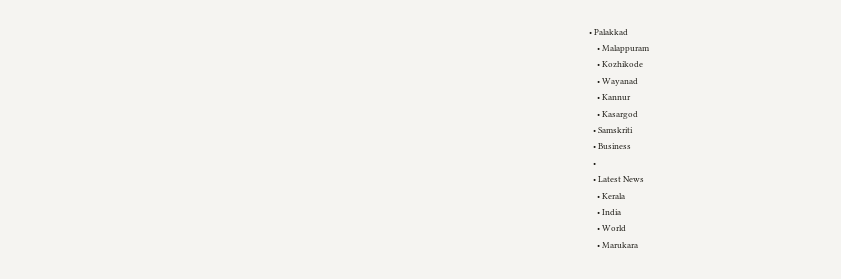• Palakkad
    • Malappuram
    • Kozhikode
    • Wayanad
    • Kannur
    • Kasargod
  • Samskriti
  • Business
  •
  • Latest News
    • Kerala
    • India
    • World
    • Marukara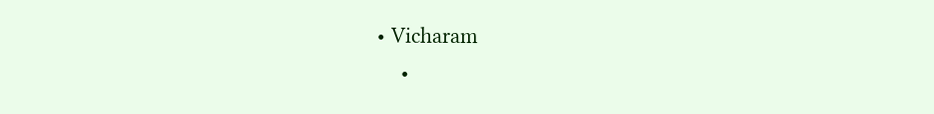• Vicharam
    •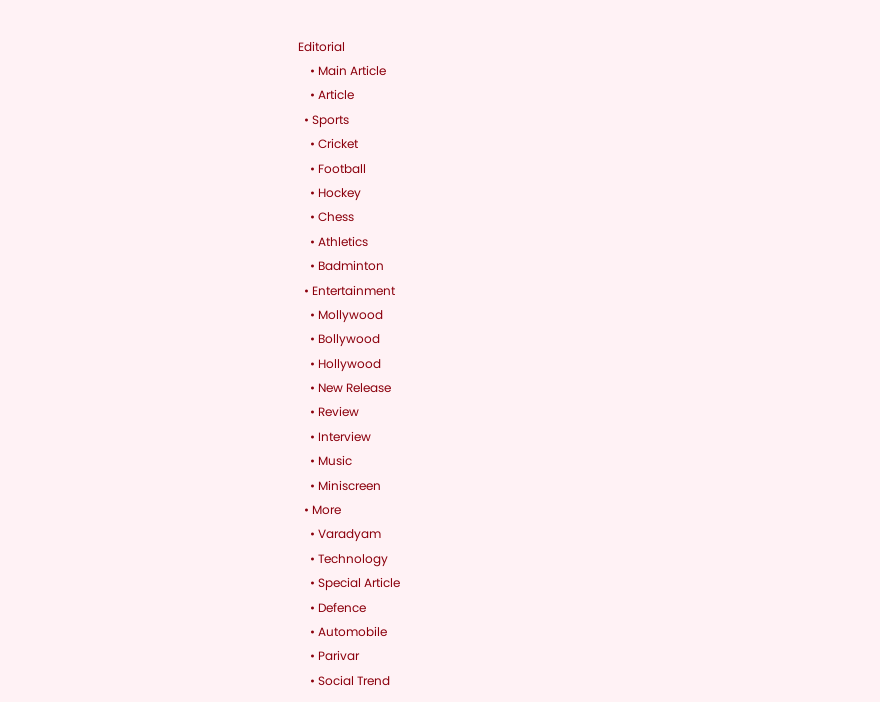Editorial
    • Main Article
    • Article
  • Sports
    • Cricket
    • Football
    • Hockey
    • Chess
    • Athletics
    • Badminton
  • Entertainment
    • Mollywood
    • Bollywood
    • Hollywood
    • New Release
    • Review
    • Interview
    • Music
    • Miniscreen
  • More
    • Varadyam
    • Technology
    • Special Article
    • Defence
    • Automobile
    • Parivar
    • Social Trend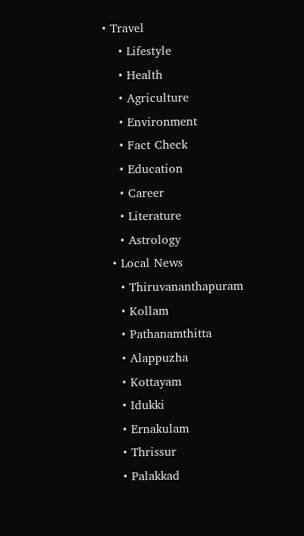• Travel
    • Lifestyle
    • Health
    • Agriculture
    • Environment
    • Fact Check
    • Education
    • Career
    • Literature
    • Astrology
  • Local News
    • Thiruvananthapuram
    • Kollam
    • Pathanamthitta
    • Alappuzha
    • Kottayam
    • Idukki
    • Ernakulam
    • Thrissur
    • Palakkad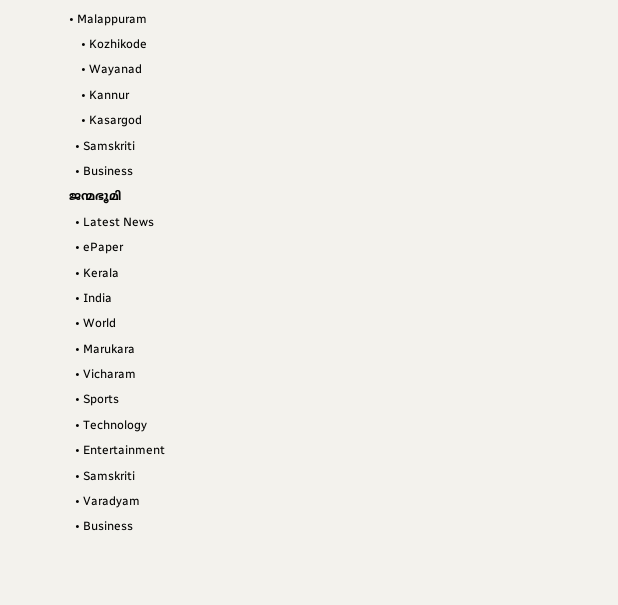• Malappuram
    • Kozhikode
    • Wayanad
    • Kannur
    • Kasargod
  • Samskriti
  • Business
ജന്മഭൂമി
  • Latest News
  • ePaper
  • Kerala
  • India
  • World
  • Marukara
  • Vicharam
  • Sports
  • Technology
  • Entertainment
  • Samskriti
  • Varadyam
  • Business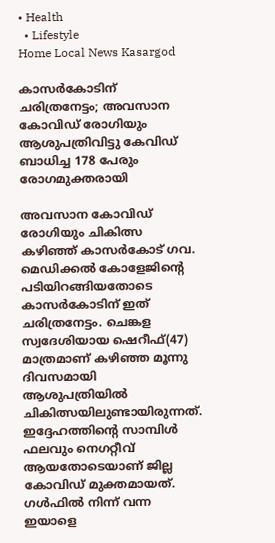• Health
  • Lifestyle
Home Local News Kasargod

കാസര്‍കോടിന് ചരിത്രനേട്ടം; അവസാന കോവിഡ് രോഗിയും ആശുപത്രിവിട്ടു കേവിഡ് ബാധിച്ച 178 പേരും രോഗമുക്തരായി

അവസാന കോവിഡ് രോഗിയും ചികിത്സ കഴിഞ്ഞ് കാസര്‍കോട് ഗവ. മെഡിക്കല്‍ കോളേജിന്റെ പടിയിറങ്ങിയതോടെ കാസര്‍കോടിന് ഇത് ചരിത്രനേട്ടം. ചെങ്കള സ്വദേശിയായ ഷെറീഫ്(47) മാത്രമാണ് കഴിഞ്ഞ മൂന്നു ദിവസമായി ആശുപത്രിയില്‍ ചികിത്സയിലുണ്ടായിരുന്നത്. ഇദ്ദേഹത്തിന്റെ സാമ്പിള്‍ ഫലവും നെഗറ്റീവ് ആയതോടെയാണ് ജില്ല കോവിഡ് മുക്തമായത്. ഗള്‍ഫില്‍ നിന്ന് വന്ന ഇയാളെ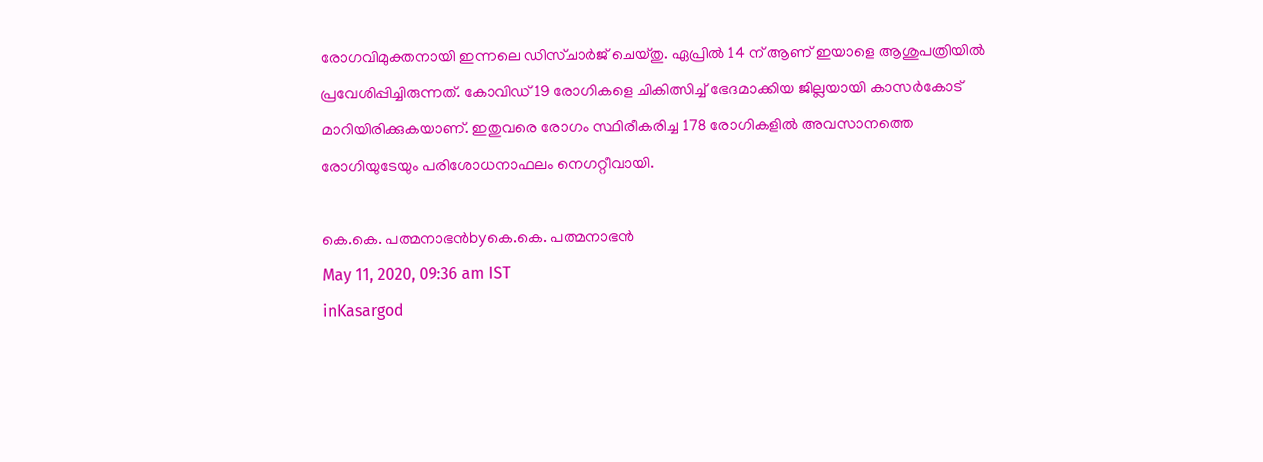രോഗവിമുക്തനായി ഇന്നലെ ഡിസ്ചാര്‍ജ് ചെയ്തു. ഏപ്രില്‍ 14 ന് ആണ് ഇയാളെ ആശുപത്രിയില്‍ പ്രവേശിപ്പിച്ചിരുന്നത്. കോവിഡ് 19 രോഗികളെ ചികിത്സിച്ച് ഭേദമാക്കിയ ജില്ലയായി കാസര്‍കോട് മാറിയിരിക്കുകയാണ്. ഇതുവരെ രോഗം സ്ഥിരീകരിച്ച 178 രോഗികളില്‍ അവസാനത്തെ രോഗിയുടേയും പരിശോധനാഫലം നെഗറ്റീവായി.

കെ.കെ. പത്മനാഭന്‍byകെ.കെ. പത്മനാഭന്‍
May 11, 2020, 09:36 am IST
inKasargod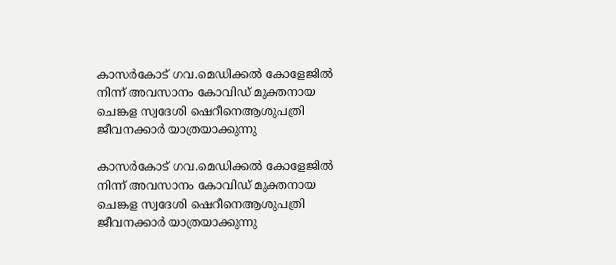കാസര്‍കോട് ഗവ.മെഡിക്കല്‍ കോളേജില്‍ നിന്ന് അവസാനം കോവിഡ് മുക്തനായ ചെങ്കള സ്വദേശി ഷെറീനെആശുപത്രി ജീവനക്കാര്‍ യാത്രയാക്കുന്നു

കാസര്‍കോട് ഗവ.മെഡിക്കല്‍ കോളേജില്‍ നിന്ന് അവസാനം കോവിഡ് മുക്തനായ ചെങ്കള സ്വദേശി ഷെറീനെആശുപത്രി ജീവനക്കാര്‍ യാത്രയാക്കുന്നു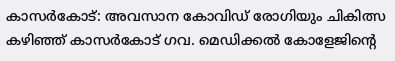കാസര്‍കോട്: അവസാന കോവിഡ് രോഗിയും ചികിത്സ കഴിഞ്ഞ് കാസര്‍കോട് ഗവ. മെഡിക്കല്‍ കോളേജിന്റെ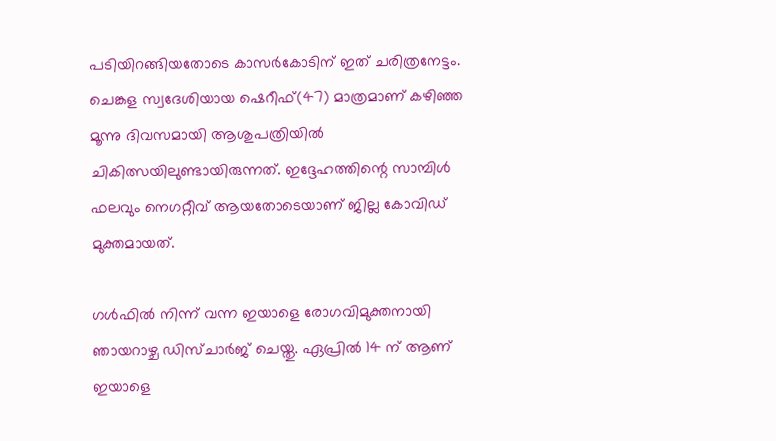പടിയിറങ്ങിയതോടെ കാസര്‍കോടിന് ഇത് ചരിത്രനേട്ടം. ചെങ്കള സ്വദേശിയായ ഷെറീഫ്(47) മാത്രമാണ് കഴിഞ്ഞ മൂന്നു ദിവസമായി ആശുപത്രിയില്‍ ചികിത്സയിലുണ്ടായിരുന്നത്. ഇദ്ദേഹത്തിന്റെ സാമ്പിള്‍ ഫലവും നെഗറ്റീവ് ആയതോടെയാണ് ജില്ല കോവിഡ് മുക്തമായത്.

ഗള്‍ഫില്‍ നിന്ന് വന്ന ഇയാളെ രോഗവിമുക്തനായി ഞായറാഴ്ച ഡിസ്ചാര്‍ജ് ചെയ്തു. ഏപ്രില്‍ 14 ന് ആണ് ഇയാളെ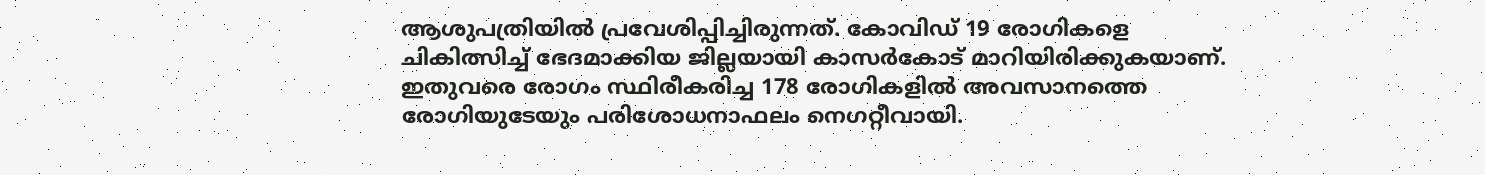ആശുപത്രിയില്‍ പ്രവേശിപ്പിച്ചിരുന്നത്. കോവിഡ് 19 രോഗികളെ ചികിത്സിച്ച് ഭേദമാക്കിയ ജില്ലയായി കാസര്‍കോട് മാറിയിരിക്കുകയാണ്. ഇതുവരെ രോഗം സ്ഥിരീകരിച്ച 178 രോഗികളില്‍ അവസാനത്തെ രോഗിയുടേയും പരിശോധനാഫലം നെഗറ്റീവായി.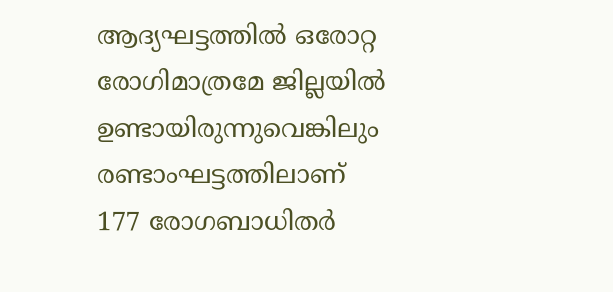ആദ്യഘട്ടത്തില്‍ ഒരോറ്റ രോഗിമാത്രമേ ജില്ലയില്‍ ഉണ്ടായിരുന്നുവെങ്കിലും രണ്ടാംഘട്ടത്തിലാണ് 177 രോഗബാധിതര്‍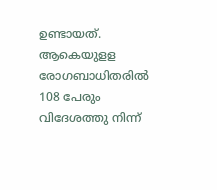ഉണ്ടായത്. ആകെയുളള രോഗബാധിതരില്‍ 108 പേരും വിദേശത്തു നിന്ന്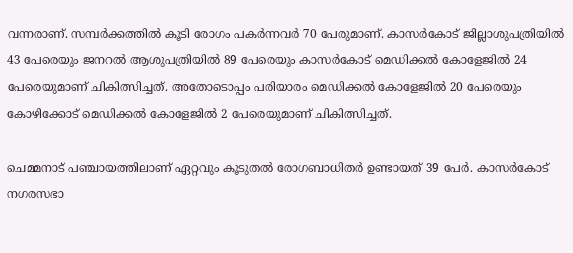വന്നരാണ്. സമ്പര്‍ക്കത്തില്‍ കൂടി രോഗം പകര്‍ന്നവര്‍ 70 പേരുമാണ്. കാസര്‍കോട് ജില്ലാശുപത്രിയില്‍ 43 പേരെയും ജനറല്‍ ആശുപത്രിയില്‍ 89 പേരെയും കാസര്‍കോട് മെഡിക്കല്‍ കോളേജില്‍ 24 പേരെയുമാണ് ചികിത്സിച്ചത്. അതോടൊപ്പം പരിയാരം മെഡിക്കല്‍ കോളേജില്‍ 20 പേരെയും കോഴിക്കോട് മെഡിക്കല്‍ കോളേജില്‍ 2 പേരെയുമാണ് ചികിത്സിച്ചത്.

ചെമ്മനാട് പഞ്ചായത്തിലാണ് ഏറ്റവും കൂടുതല്‍ രോഗബാധിതര്‍ ഉണ്ടായത് 39 പേര്‍. കാസര്‍കോട് നഗരസഭാ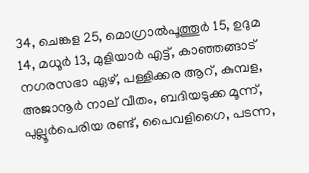34, ചെങ്കള 25, മൊഗ്രാല്‍പൂത്തൂര്‍ 15, ഉദുമ 14, മധൂര്‍ 13, മുളിയാര്‍ എട്ട്, കാഞ്ഞങ്ങാട് നഗരസഭാ ഏഴ്, പള്ളിക്കര ആറ്, കുമ്പള, അജാനൂര്‍ നാല് വീതം, ബദിയടുക്ക മൂന്ന്, പുല്ലൂര്‍പെരിയ രണ്ട്, പൈവളിഗൈ, പടന്ന,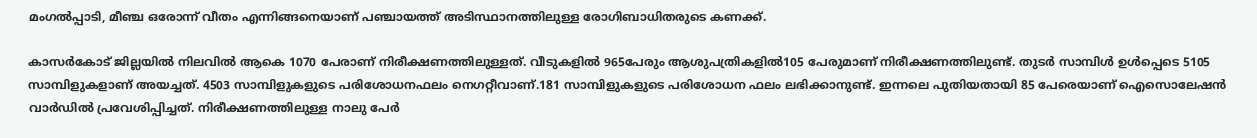മംഗല്‍പ്പാടി, മീഞ്ച ഒരോന്ന് വീതം എന്നിങ്ങനെയാണ് പഞ്ചായത്ത് അടിസ്ഥാനത്തിലുള്ള രോഗിബാധിതരുടെ കണക്ക്.

കാസര്‍കോട് ജില്ലയില്‍ നിലവില്‍ ആകെ 1070 പേരാണ് നിരീക്ഷണത്തിലുള്ളത്. വീടുകളില്‍ 965പേരും ആശുപത്രികളില്‍105 പേരുമാണ് നിരീക്ഷണത്തിലുണ്ട്. തുടര്‍ സാമ്പിള്‍ ഉള്‍പ്പെടെ 5105 സാമ്പിളുകളാണ് അയച്ചത്. 4503 സാമ്പിളുകളുടെ പരിശോധനഫലം നെഗറ്റീവാണ്.181 സാമ്പിളുകളുടെ പരിശോധന ഫലം ലഭിക്കാനുണ്ട്. ഇന്നലെ പുതിയതായി 85 പേരെയാണ് ഐസൊലേഷന്‍ വാര്‍ഡില്‍ പ്രവേശിപ്പിച്ചത്. നിരീക്ഷണത്തിലുള്ള നാലു പേര്‍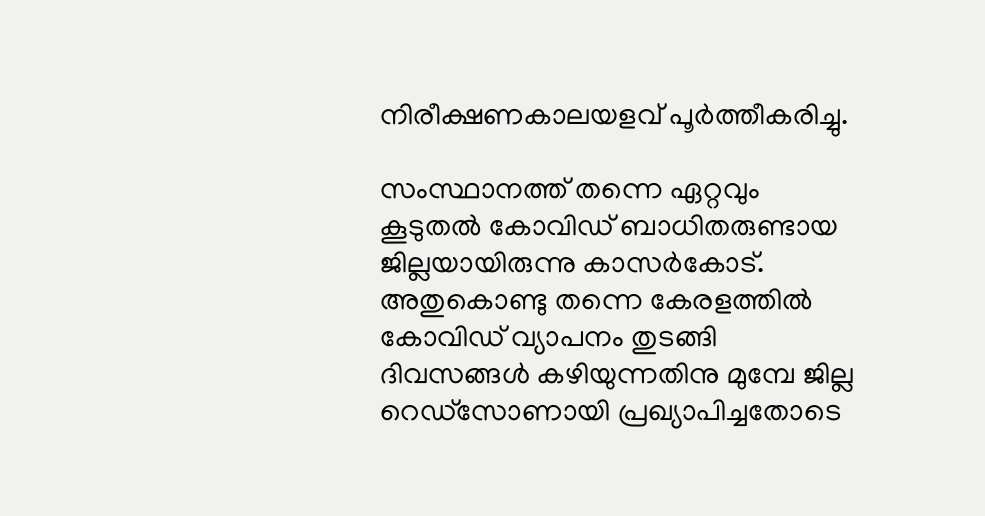നിരീക്ഷണകാലയളവ് പൂര്‍ത്തീകരിച്ചു.

സംസ്ഥാനത്ത് തന്നെ ഏറ്റവും കൂടുതല്‍ കോവിഡ് ബാധിതരുണ്ടായ ജില്ലയായിരുന്നു കാസര്‍കോട്. അതുകൊണ്ടു തന്നെ കേരളത്തില്‍ കോവിഡ് വ്യാപനം തുടങ്ങി ദിവസങ്ങള്‍ കഴിയുന്നതിനു മുമ്പേ ജില്ല റെഡ്‌സോണായി പ്രഖ്യാപിച്ചതോടെ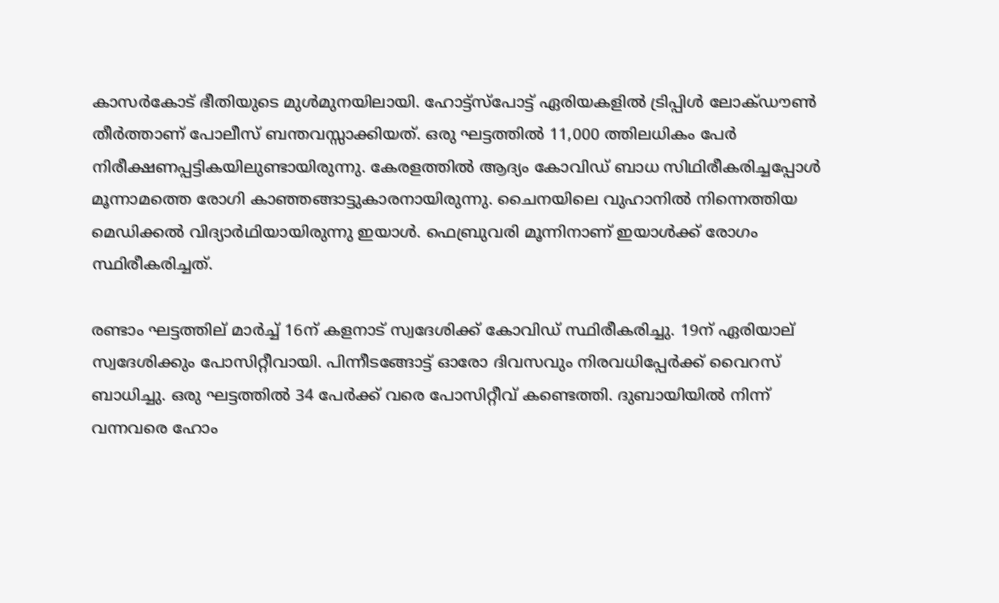കാസര്‍കോട് ഭീതിയുടെ മുള്‍മുനയിലായി. ഹോട്ട്‌സ്‌പോട്ട് ഏരിയകളില്‍ ട്രിപ്പിള്‍ ലോക്ഡൗണ്‍ തീര്‍ത്താണ് പോലീസ് ബന്തവസ്സാക്കിയത്. ഒരു ഘട്ടത്തില്‍ 11,000 ത്തിലധികം പേര്‍ നിരീക്ഷണപ്പട്ടികയിലുണ്ടായിരുന്നു. കേരളത്തില്‍ ആദ്യം കോവിഡ് ബാധ സിഥിരീകരിച്ചപ്പോള്‍ മൂന്നാമത്തെ രോഗി കാഞ്ഞങ്ങാട്ടുകാരനായിരുന്നു. ചൈനയിലെ വുഹാനില്‍ നിന്നെത്തിയ മെഡിക്കല്‍ വിദ്യാര്‍ഥിയായിരുന്നു ഇയാള്‍. ഫെബ്രുവരി മൂന്നിനാണ് ഇയാള്‍ക്ക് രോഗം സ്ഥിരീകരിച്ചത്.

രണ്ടാം ഘട്ടത്തില് മാര്‍ച്ച് 16ന് കളനാട് സ്വദേശിക്ക് കോവിഡ് സ്ഥിരീകരിച്ചു. 19ന് ഏരിയാല് സ്വദേശിക്കും പോസിറ്റീവായി. പിന്നീടങ്ങോട്ട് ഓരോ ദിവസവും നിരവധിപ്പേര്‍ക്ക് വൈറസ് ബാധിച്ചു. ഒരു ഘട്ടത്തില്‍ 34 പേര്‍ക്ക് വരെ പോസിറ്റീവ് കണ്ടെത്തി. ദുബായിയില്‍ നിന്ന് വന്നവരെ ഹോം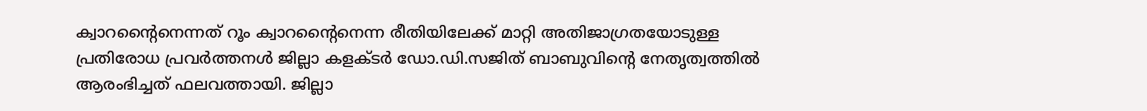ക്വാറന്റൈനെന്നത് റൂം ക്വാറന്റൈനെന്ന രീതിയിലേക്ക് മാറ്റി അതിജാഗ്രതയോടുള്ള പ്രതിരോധ പ്രവര്‍ത്തനള്‍ ജില്ലാ കളക്ടര്‍ ഡോ.ഡി.സജിത് ബാബുവിന്റെ നേതൃത്വത്തില്‍ ആരംഭിച്ചത് ഫലവത്തായി. ജില്ലാ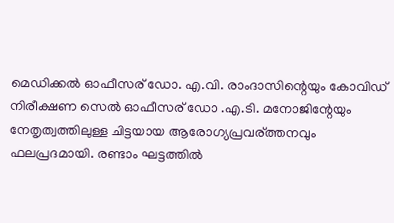മെഡിക്കല്‍ ഓഫീസര് ഡോ. എ.വി. രാംദാസിന്റെയും കോവിഡ് നിരീക്ഷണ സെല്‍ ഓഫീസര് ഡോ .എ.ടി. മനോജിന്റേയും നേതൃത്വത്തിലുള്ള ചിട്ടയായ ആരോഗ്യപ്രവര്ത്തനവും ഫലപ്രദമായി. രണ്ടാം ഘട്ടത്തില്‍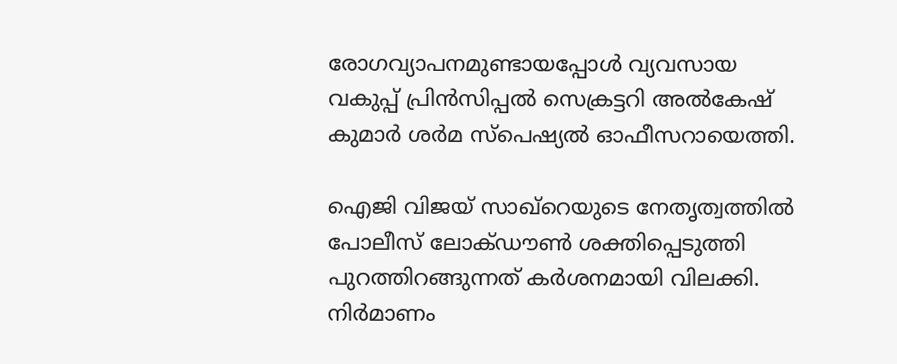രോഗവ്യാപനമുണ്ടായപ്പോള്‍ വ്യവസായ വകുപ്പ് പ്രിന്‍സിപ്പല്‍ സെക്രട്ടറി അല്‍കേഷ് കുമാര്‍ ശര്‍മ സ്‌പെഷ്യല്‍ ഓഫീസറായെത്തി.

ഐജി വിജയ് സാഖ്റെയുടെ നേതൃത്വത്തില്‍ പോലീസ് ലോക്ഡൗണ്‍ ശക്തിപ്പെടുത്തി പുറത്തിറങ്ങുന്നത് കര്‍ശനമായി വിലക്കി. നിര്‍മാണം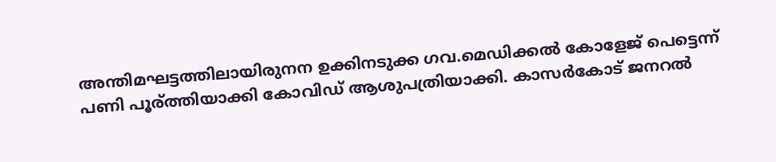അന്തിമഘട്ടത്തിലായിരുനന ഉക്കിനടുക്ക ഗവ.മെഡിക്കല്‍ കോളേജ് പെട്ടെന്ന് പണി പൂര്ത്തിയാക്കി കോവിഡ് ആശുപത്രിയാക്കി. കാസര്‍കോട് ജനറല്‍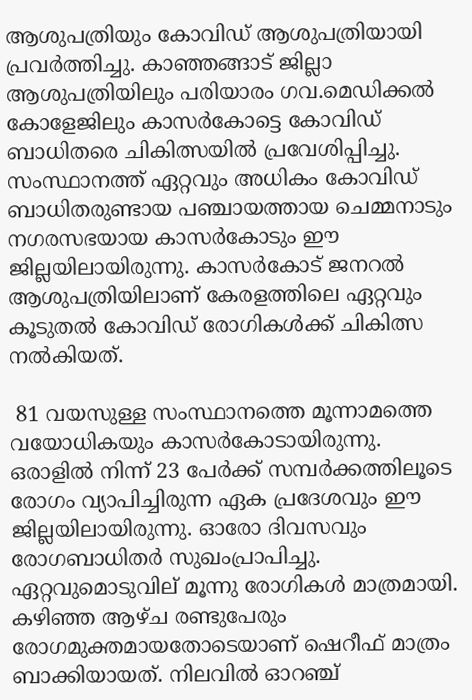ആശുപത്രിയും കോവിഡ് ആശുപത്രിയായി പ്രവര്‍ത്തിച്ചു. കാഞ്ഞങ്ങാട് ജില്ലാ ആശുപത്രിയിലും പരിയാരം ഗവ.മെഡിക്കല്‍ കോളേജിലും കാസര്‍കോട്ടെ കോവിഡ് ബാധിതരെ ചികിത്സയില്‍ പ്രവേശിപ്പിച്ചു. സംസ്ഥാനത്ത് ഏറ്റവും അധികം കോവിഡ് ബാധിതരുണ്ടായ പഞ്ചായത്തായ ചെമ്മനാടും നഗരസഭയായ കാസര്‍കോടും ഈ ജില്ലയിലായിരുന്നു. കാസര്‍കോട് ജനറല്‍ ആശുപത്രിയിലാണ് കേരളത്തിലെ ഏറ്റവും കൂടുതല്‍ കോവിഡ് രോഗികള്‍ക്ക് ചികിത്സ നല്‍കിയത്.

 81 വയസുള്ള സംസ്ഥാനത്തെ മൂന്നാമത്തെ വയോധികയും കാസര്‍കോടായിരുന്നു. ഒരാളില്‍ നിന്ന് 23 പേര്‍ക്ക് സമ്പര്‍ക്കത്തിലൂടെ രോഗം വ്യാപിച്ചിരുന്ന ഏക പ്രദേശവും ഈ ജില്ലയിലായിരുന്നു. ഓരോ ദിവസവും രോഗബാധിതര്‍ സുഖംപ്രാപിച്ചു. ഏറ്റവുമൊടുവില് മൂന്നു രോഗികള്‍ മാത്രമായി. കഴിഞ്ഞ ആഴ്ച രണ്ടുപേരും രോഗമുക്തമായതോടെയാണ് ഷെറീഫ് മാത്രം ബാക്കിയായത്. നിലവില്‍ ഓറഞ്ച്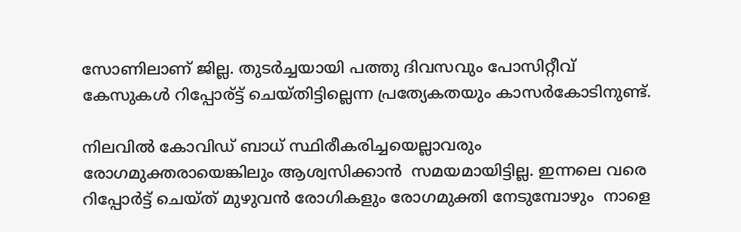സോണിലാണ് ജില്ല. തുടര്‍ച്ചയായി പത്തു ദിവസവും പോസിറ്റീവ് കേസുകള്‍ റിപ്പോര്ട്ട് ചെയ്തിട്ടില്ലെന്ന പ്രത്യേകതയും കാസര്‍കോടിനുണ്ട്.

നിലവില്‍ കോവിഡ് ബാധ് സ്ഥിരീകരിച്ചയെല്ലാവരും രോഗമുക്തരായെങ്കിലും ആശ്വസിക്കാന്‍  സമയമായിട്ടില്ല. ഇന്നലെ വരെ റിപ്പോര്‍ട്ട് ചെയ്ത് മുഴുവന്‍ രോഗികളും രോഗമുക്തി നേടുമ്പോഴും  നാളെ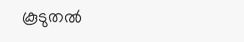കൂടുതല്‍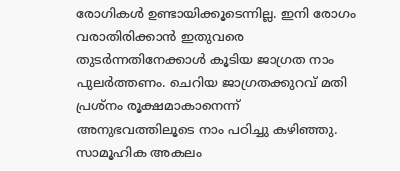രോഗികള്‍ ഉണ്ടായിക്കൂടെന്നില്ല. ഇനി രോഗം വരാതിരിക്കാന്‍ ഇതുവരെ തുടര്‍ന്നതിനേക്കാള്‍ കൂടിയ ജാഗ്രത നാം പുലര്‍ത്തണം. ചെറിയ ജാഗ്രതക്കുറവ് മതി പ്രശ്‌നം രൂക്ഷമാകാനെന്ന് അനുഭവത്തിലൂടെ നാം പഠിച്ചു കഴിഞ്ഞു. സാമൂഹിക അകലം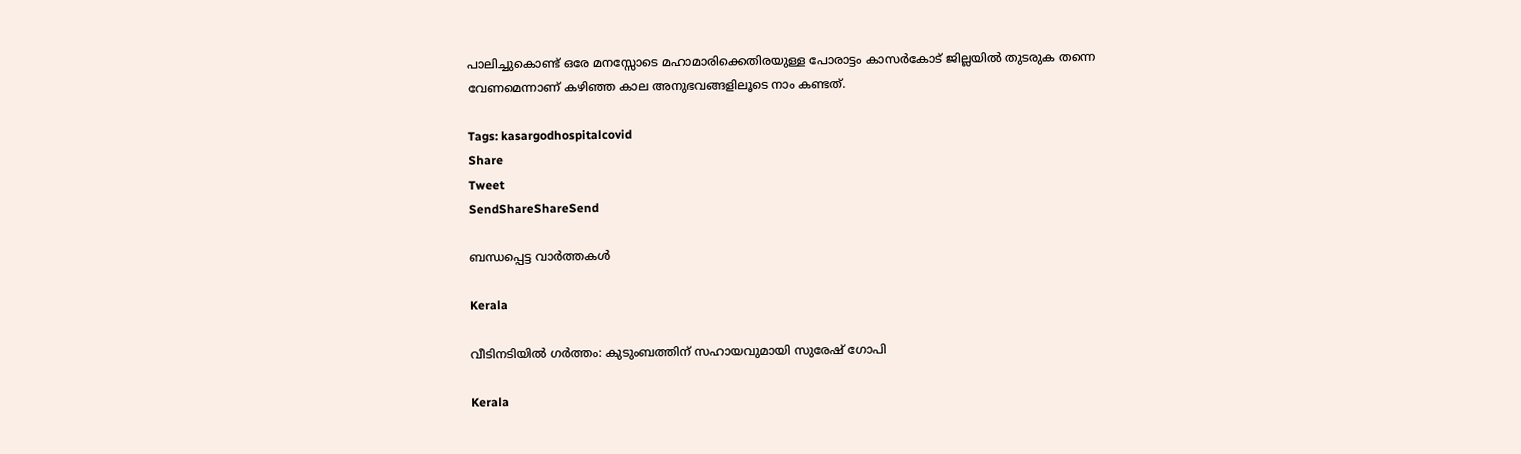പാലിച്ചുകൊണ്ട് ഒരേ മനസ്സോടെ മഹാമാരിക്കെതിരയുള്ള പോരാട്ടം കാസര്‍കോട് ജില്ലയില്‍ തുടരുക തന്നെ വേണമെന്നാണ് കഴിഞ്ഞ കാല അനുഭവങ്ങളിലൂടെ നാം കണ്ടത്.

Tags: kasargodhospitalcovid
Share
Tweet
SendShareShareSend

ബന്ധപ്പെട്ട വാര്‍ത്തകള്‍

Kerala

വീടിനടിയില്‍ ഗര്‍ത്തം: കുടുംബത്തിന് സഹായവുമായി സുരേഷ് ഗോപി

Kerala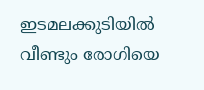ഇടമലക്കുടിയില്‍ വീണ്ടും രോഗിയെ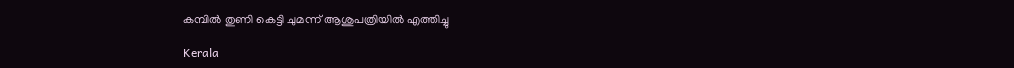കമ്പില്‍ തുണി കെട്ടി ചുമന്ന് ആശുപത്രിയില്‍ എത്തിച്ചു

Kerala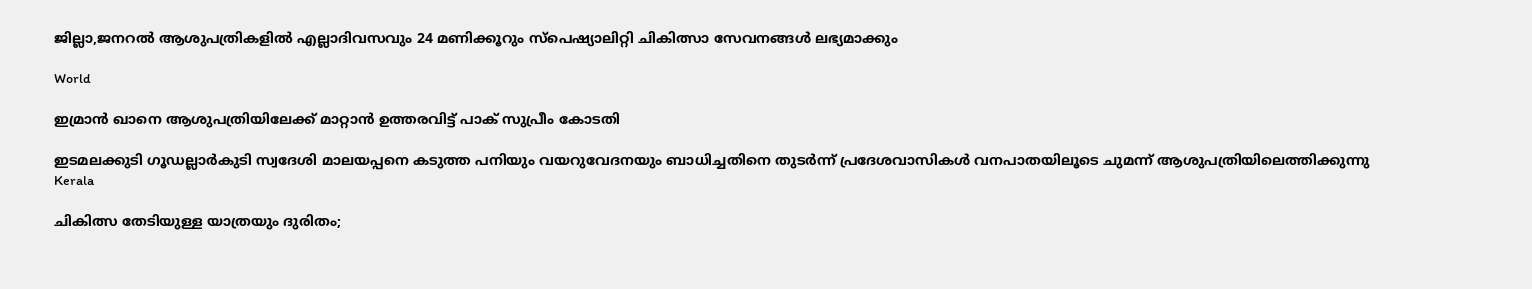ജില്ലാ,ജനറല്‍ ആശുപത്രികളില്‍ എല്ലാദിവസവും 24 മണിക്കൂറും സ്‌പെഷ്യാലിറ്റി ചികിത്സാ സേവനങ്ങള്‍ ലഭ്യമാക്കും

World

ഇമ്രാന്‍ ഖാനെ ആശുപത്രിയിലേക്ക് മാറ്റാന്‍ ഉത്തരവിട്ട് പാക് സുപ്രീം കോടതി

ഇടമലക്കുടി ഗൂഡല്ലാര്‍കുടി സ്വദേശി മാലയപ്പനെ കടുത്ത പനിയും വയറുവേദനയും ബാധിച്ചതിനെ തുടര്‍ന്ന് പ്രദേശവാസികള്‍ വനപാതയിലൂടെ ചുമന്ന് ആശുപത്രിയിലെത്തിക്കുന്നു
Kerala

ചികിത്സ തേടിയുള്ള യാത്രയും ദുരിതം;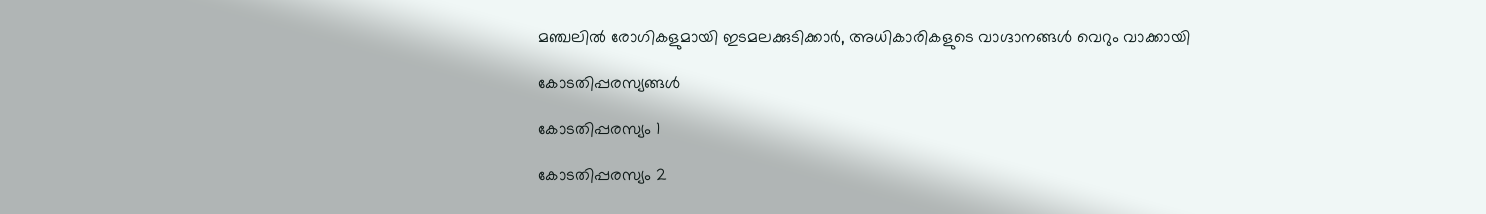മഞ്ചലില്‍ രോഗികളുമായി ഇടമലക്കുടിക്കാര്‍, അധികാരികളുടെ വാഗ്ദാനങ്ങള്‍ വെറും വാക്കായി

കോടതിപ്പരസ്യങ്ങള്‍

കോടതിപ്പരസ്യം 1

കോടതിപ്പരസ്യം 2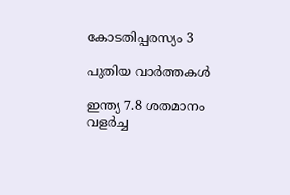കോടതിപ്പരസ്യം 3

പുതിയ വാര്‍ത്തകള്‍

ഇന്ത്യ 7.8 ശതമാനം വളര്‍ച്ച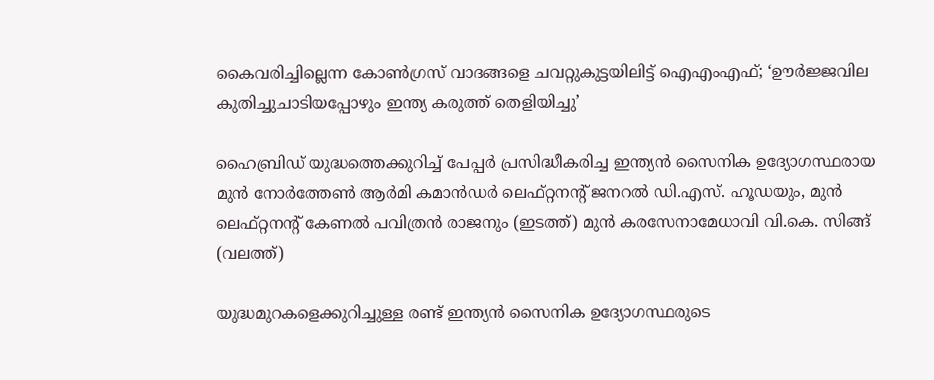കൈവരിച്ചില്ലെന്ന കോണ്‍ഗ്രസ് വാദങ്ങളെ ചവറ്റുകുട്ടയിലിട്ട് ഐഎംഎഫ്; ‘ഊർജ്ജവില കുതിച്ചുചാടിയപ്പോഴും ഇന്ത്യ കരുത്ത് തെളിയിച്ചു’

ഹൈബ്രിഡ് യുദ്ധത്തെക്കുറിച്ച് പേപ്പര്‍ പ്രസിദ്ധീകരിച്ച ഇന്ത്യന്‍ സൈനിക ഉദ്യോഗസ്ഥരായ മുൻ നോർത്തേൺ ആർമി കമാൻഡർ ലെഫ്റ്റനന്റ് ജനറൽ ഡി.എസ്. ഹൂഡയും, മുന്‍ ലെഫ്റ്റനന്റ് കേണൽ പവിത്രൻ രാജനും (ഇടത്ത്) മുന്‍ കരസേനാമേധാവി വി.കെ. സിങ്ങ് (വലത്ത്)

യുദ്ധമുറകളെക്കുറിച്ചുള്ള രണ്ട് ഇന്ത്യൻ സൈനിക ഉദ്യോഗസ്ഥരുടെ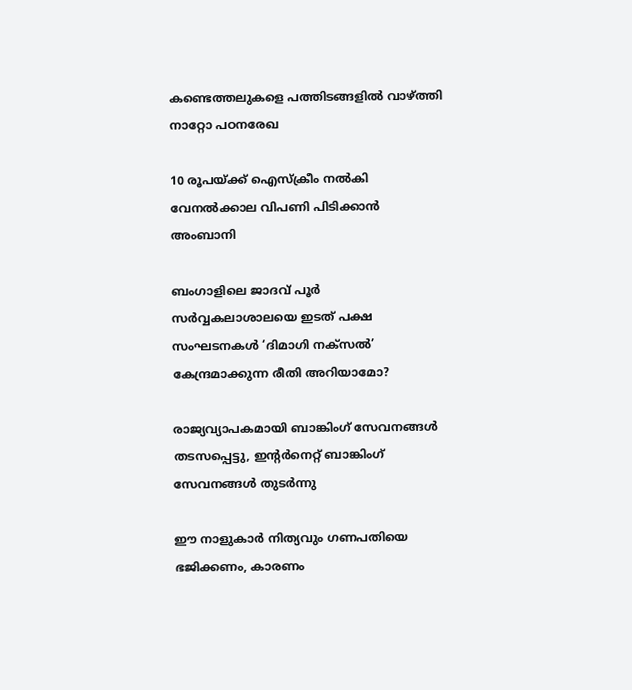കണ്ടെത്തലുകളെ പത്തിടങ്ങളിൽ വാഴ്‌ത്തി നാറ്റോ പഠനരേഖ

10 രൂപയ്‌ക്ക് ഐസ്ക്രീം നൽകി വേനല്‍ക്കാല വിപണി പിടിക്കാൻ അംബാനി

ബംഗാളിലെ ജാദവ് പൂര്‍ സര്‍വ്വകലാശാലയെ ഇടത് പക്ഷ സംഘടനകള്‍ ‘ദിമാഗി നക്സല്‍’ കേന്ദ്രമാക്കുന്ന രീതി അറിയാമോ?

രാജ്യവ്യാപകമായി ബാങ്കിംഗ് സേവനങ്ങള്‍ തടസപ്പെട്ടു, ഇന്റര്‍നെറ്റ് ബാങ്കിംഗ് സേവനങ്ങള്‍ തുടര്‍ന്നു

ഈ നാളുകാർ നിത്യവും ഗണപതിയെ ഭജിക്കണം, കാരണം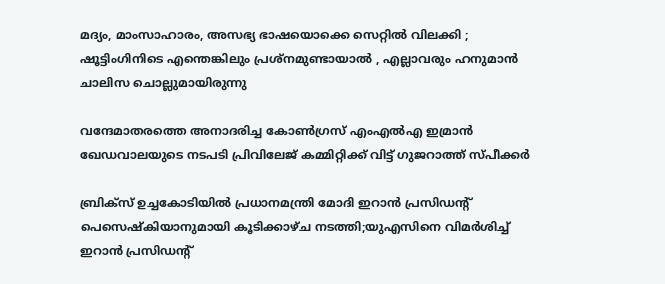മദ്യം, മാംസാഹാരം, അസഭ്യ ഭാഷയൊക്കെ സെറ്റിൽ വിലക്കി ; ഷൂട്ടിംഗിനിടെ എന്തെങ്കിലും പ്രശ്‌നമുണ്ടായാൽ , എല്ലാവരും ഹനുമാൻ ചാലിസ ചൊല്ലുമായിരുന്നു

വന്ദേമാതരത്തെ അനാദരിച്ച കോണ്‍ഗ്രസ് എംഎല്‍എ ഇമ്രാന്‍ ഖേഡവാലയുടെ നടപടി പ്രിവിലേജ് കമ്മിറ്റിക്ക് വിട്ട് ഗുജറാത്ത് സ്പീക്കര്‍

ബ്രിക്സ് ഉച്ചകോടിയിൽ പ്രധാനമന്ത്രി മോദി ഇറാൻ പ്രസിഡന്‍റ് പെസെഷ്കിയാനുമായി കൂടിക്കാഴ്ച നടത്തി;യുഎസിനെ വിമര്‍ശിച്ച് ഇറാന്‍ പ്രസിഡന്‍റ്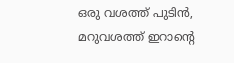ഒരു വശത്ത് പുടിൻ, മറുവശത്ത് ഇറാന്റെ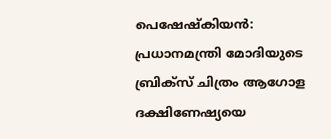പെഷേഷ്കിയൻ: പ്രധാനമന്ത്രി മോദിയുടെ ബ്രിക്സ് ചിത്രം ആഗോള ദക്ഷിണേഷ്യയെ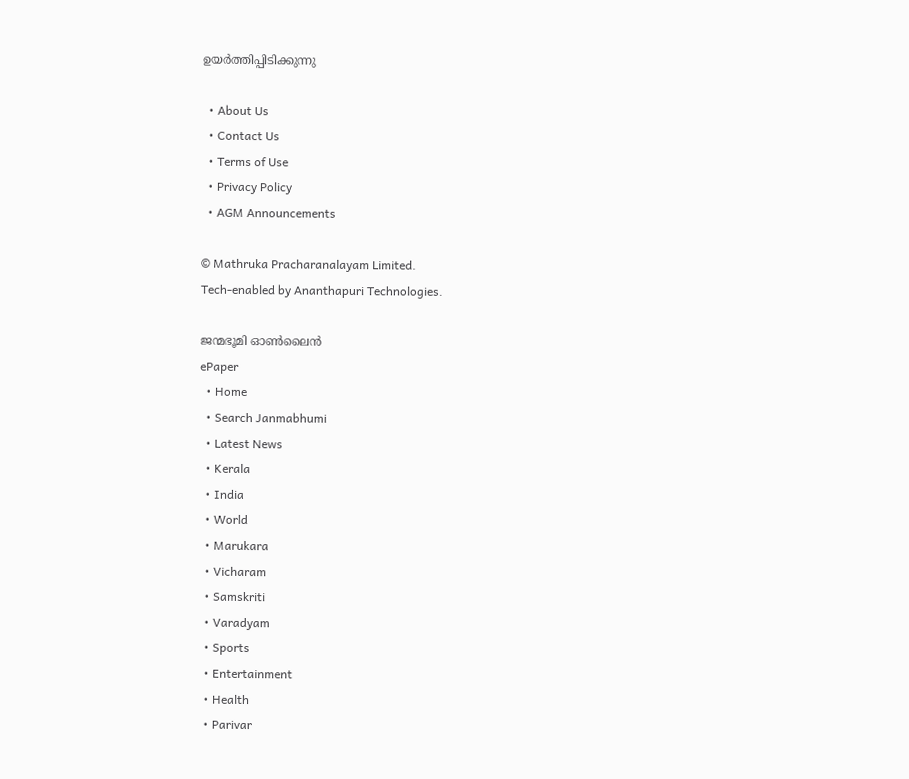ഉയർത്തിപ്പിടിക്കുന്നു

  • About Us
  • Contact Us
  • Terms of Use
  • Privacy Policy
  • AGM Announcements

© Mathruka Pracharanalayam Limited.
Tech-enabled by Ananthapuri Technologies.

ജന്മഭൂമി ഓണ്‍ലൈന്‍
ePaper
  • Home
  • Search Janmabhumi
  • Latest News
  • Kerala
  • India
  • World
  • Marukara
  • Vicharam
  • Samskriti
  • Varadyam
  • Sports
  • Entertainment
  • Health
  • Parivar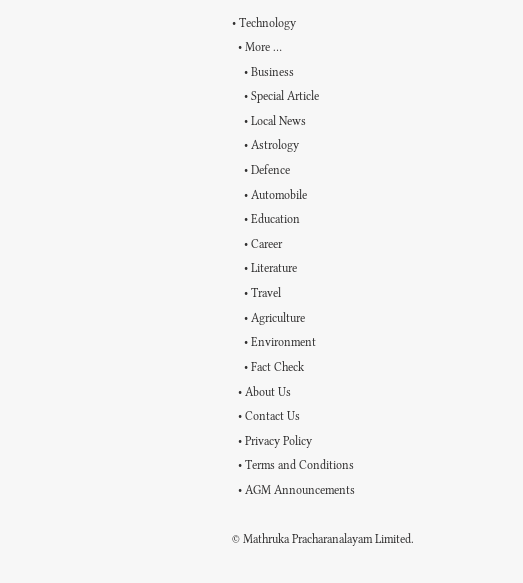• Technology
  • More …
    • Business
    • Special Article
    • Local News
    • Astrology
    • Defence
    • Automobile
    • Education
    • Career
    • Literature
    • Travel
    • Agriculture
    • Environment
    • Fact Check
  • About Us
  • Contact Us
  • Privacy Policy
  • Terms and Conditions
  • AGM Announcements

© Mathruka Pracharanalayam Limited.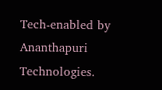Tech-enabled by Ananthapuri Technologies.